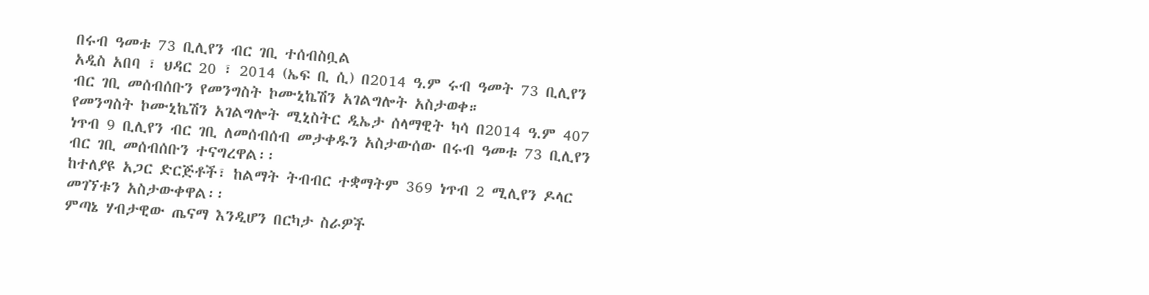በሩብ ዓመቱ 73 ቢሊየን ብር ገቢ ተሰብስቧል
አዲስ አበባ ፣ ህዳር 20 ፣ 2014 (ኤፍ ቢ ሲ) በ2014 ዓ.ም ሩብ ዓመት 73 ቢሊየን ብር ገቢ መሰብሰቡን የመንግስት ኮሙኒኬሽን አገልግሎት አስታወቀ።
የመንግስት ኮሙኒኬሽን አገልግሎት ሚኒስትር ዲኤታ ሰላማዊት ካሳ በ2014 ዓ.ም 407 ነጥብ 9 ቢሊየን ብር ገቢ ለመሰብሰብ መታቀዱን አስታውሰው በሩብ ዓመቱ 73 ቢሊየን ብር ገቢ መሰብሰቡን ተናግረዋል፡፡
ከተለያዩ አጋር ድርጅቶች፣ ከልማት ትብብር ተቋማትም 369 ነጥብ 2 ሚሊየን ዶላር መገኘቱን አስታውቀዋል፡፡
ምጣኔ ሃብታዊው ጤናማ እንዲሆን በርካታ ስራዎች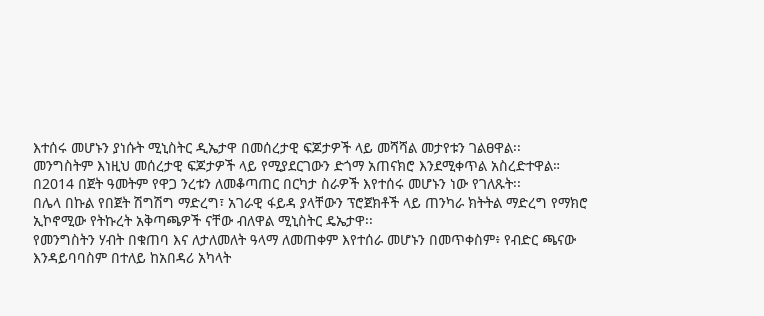እተሰሩ መሆኑን ያነሱት ሚኒስትር ዲኤታዋ በመሰረታዊ ፍጆታዎች ላይ መሻሻል መታየቱን ገልፀዋል፡፡
መንግስትም እነዚህ መሰረታዊ ፍጆታዎች ላይ የሚያደርገውን ድጎማ አጠናክሮ እንደሚቀጥል አስረድተዋል።
በ2014 በጀት ዓመትም የዋጋ ንረቱን ለመቆጣጠር በርካታ ስራዎች እየተሰሩ መሆኑን ነው የገለጹት፡፡
በሌላ በኩል የበጀት ሽግሽግ ማድረግ፣ አገራዊ ፋይዳ ያላቸውን ፕሮጀክቶች ላይ ጠንካራ ክትትል ማድረግ የማክሮ ኢኮኖሚው የትኩረት አቅጣጫዎች ናቸው ብለዋል ሚኒስትር ዴኤታዋ፡፡
የመንግስትን ሃብት በቁጠባ እና ለታለመለት ዓላማ ለመጠቀም እየተሰራ መሆኑን በመጥቀስም፥ የብድር ጫናው እንዳይባባስም በተለይ ከአበዳሪ አካላት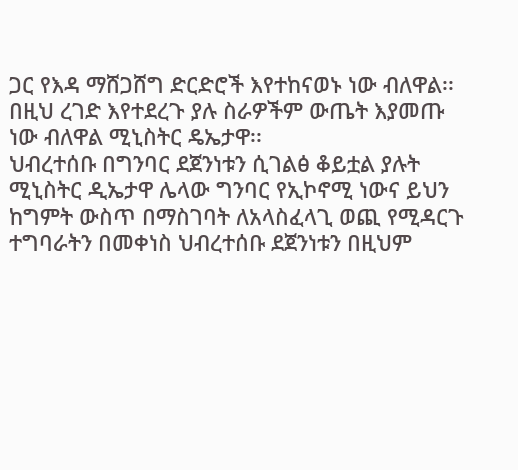ጋር የእዳ ማሸጋሸግ ድርድሮች እየተከናወኑ ነው ብለዋል፡፡
በዚህ ረገድ እየተደረጉ ያሉ ስራዎችም ውጤት እያመጡ ነው ብለዋል ሚኒስትር ዴኤታዋ፡፡
ህብረተሰቡ በግንባር ደጀንነቱን ሲገልፅ ቆይቷል ያሉት ሚኒስትር ዲኤታዋ ሌላው ግንባር የኢኮኖሚ ነውና ይህን ከግምት ውስጥ በማስገባት ለአላስፈላጊ ወጪ የሚዳርጉ ተግባራትን በመቀነስ ህብረተሰቡ ደጀንነቱን በዚህም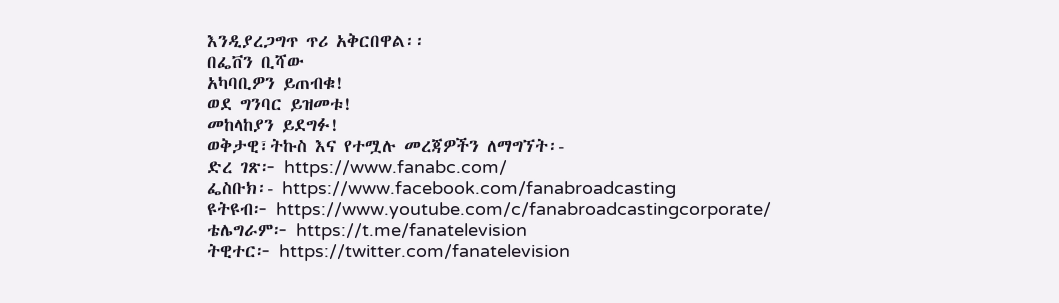እንዲያረጋግጥ ጥሪ አቅርበዋል፡፡
በፌቨን ቢሻው
አካባቢዎን ይጠብቁ!
ወደ ግንባር ይዝመቱ!
መከላከያን ይደግፉ!
ወቅታዊ፣ትኩስ እና የተሟሉ መረጃዎችን ለማግኘት፡-
ድረ ገጽ፦ https://www.fanabc.com/
ፌስቡክ፡- https://www.facebook.com/fanabroadcasting
ዩትዩብ፦ https://www.youtube.com/c/fanabroadcastingcorporate/
ቴሌግራም፦ https://t.me/fanatelevision
ትዊተር፦ https://twitter.com/fanatelevision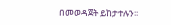በመወዳጀት ይከታተሉን፡፡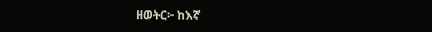ዘወትር፦ ከእኛ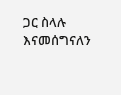ጋር ስላሉ እናመሰግናለን